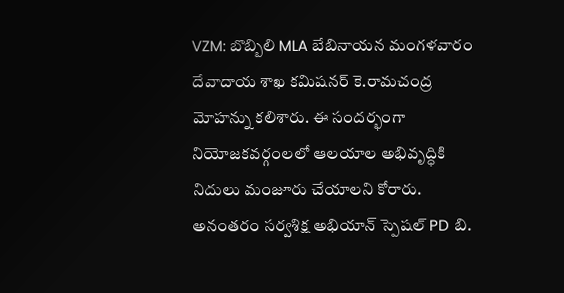VZM: బొబ్బిలి MLA బేబినాయన మంగళవారం దేవాదాయ శాఖ కమిషనర్ కె.రామచంద్ర మోహన్ను కలిశారు. ఈ సందర్భంగా నియోజకవర్గంలలో ఆలయాల అభివృద్ధికి నిదులు మంజూరు చేయాలని కోరారు. అనంతరం సర్వశిక్ష అభియాన్ స్పెషల్ PD బి.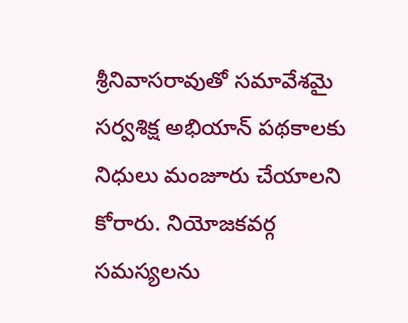శ్రీనివాసరావుతో సమావేశమై సర్వశిక్ష అభియాన్ పథకాలకు నిధులు మంజూరు చేయాలని కోరారు. నియోజకవర్గ సమస్యలను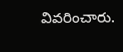వివరించారు.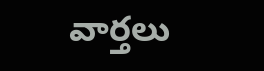వార్తలు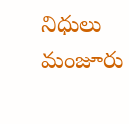నిధులు మంజూరు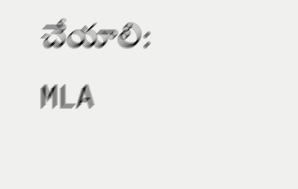చేయాలి: MLA